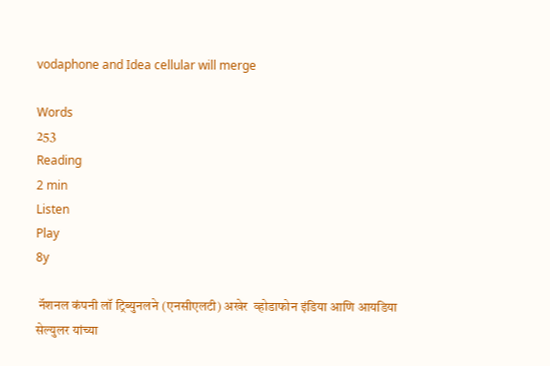vodaphone and Idea cellular will merge

Words
253
Reading
2 min
Listen
Play
8y

 नॅशनल कंपनी लॉ ट्रिब्युनलने (एनसीएलटी) अखेर  व्होडाफोन इंडिया आणि आयडिया सेल्युलर यांच्या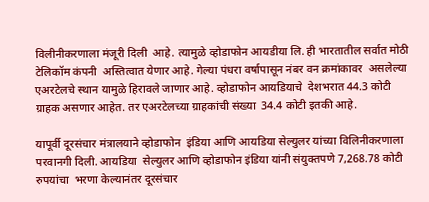विलीनीकरणाला मंजूरी दिली  आहे. त्यामुळे व्होडाफोन आयडीया लि. ही भारतातील सर्वात मोठी टेलिकॉम कंपनी  अस्तित्वात येणार आहे. गेल्या पंधरा वर्षापासून नंबर वन क्रमांकावर  असलेल्या एअरटेलचे स्थान यामुळे हिरावले जाणार आहे. व्होडाफोन आयडियाचे  देशभरात 44.3 कोटी ग्राहक असणार आहेत. तर एअरटेलच्या ग्राहकांची संख्या  34.4 कोटी इतकी आहे.

यापूर्वी दूरसंचार मंत्रालयाने व्होडाफोन  इंडिया आणि आयडिया सेल्युलर यांच्या विलिनीकरणाला परवानगी दिली. आयडिया  सेल्युलर आणि व्होडाफोन इंडिया यांनी संयुक्तपणे 7,268.78 कोटी रुपयांचा  भरणा केल्यानंतर दूरसंचार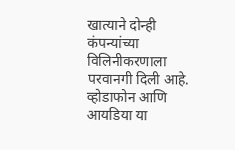खात्याने दोन्ही कंपन्यांच्या विलिनीकरणाला  परवानगी दिली आहे. व्होडाफोन आणि आयडिया या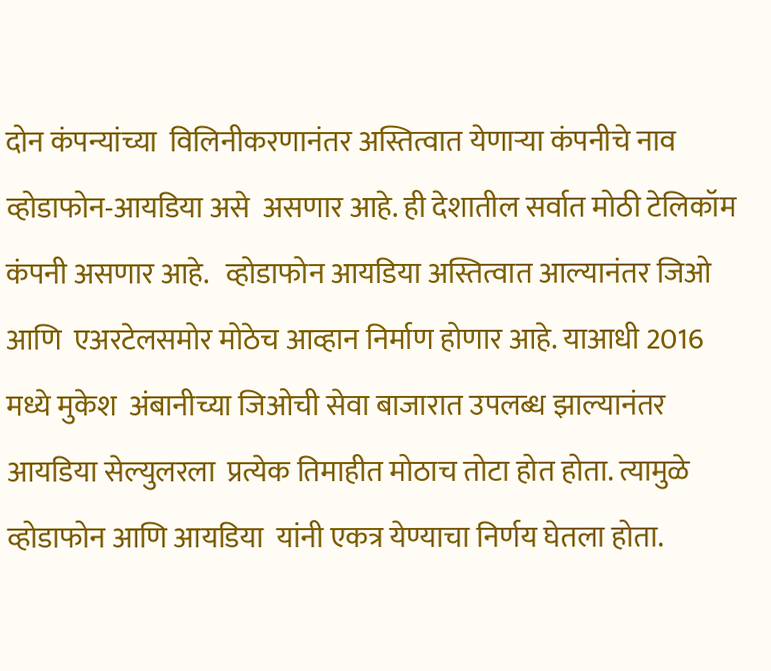दोन कंपन्यांच्या  विलिनीकरणानंतर अस्तित्वात येणाऱ्या कंपनीचे नाव व्होडाफोन-आयडिया असे  असणार आहे. ही देशातील सर्वात मोठी टेलिकॉम कंपनी असणार आहे.   व्होडाफोन आयडिया अस्तित्वात आल्यानंतर जिओ आणि  एअरटेलसमोर मोठेच आव्हान निर्माण होणार आहे. याआधी 2016 मध्ये मुकेश  अंबानीच्या जिओची सेवा बाजारात उपलब्ध झाल्यानंतर आयडिया सेल्युलरला  प्रत्येक तिमाहीत मोठाच तोटा होत होता. त्यामुळे व्होडाफोन आणि आयडिया  यांनी एकत्र येण्याचा निर्णय घेतला होता.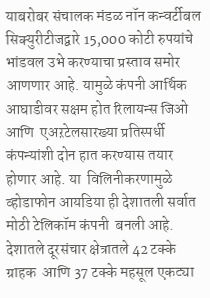याबरोबर संचालक मंडळ नॉन कन्वर्टीबल  सिक्युरीटीजद्वारे 15,000 कोटी रुपयांचे भांडवल उभे करण्याचा प्रस्ताव समोर  आणणार आहे. यामुळे कंपनी आर्थिक आघाडीवर सक्षम होत रिलायन्स जिओ आणि  एअऱटेलसारख्या प्रतिस्पर्धी कंपन्यांशी दोन हात करण्यास तयार होणार आहे. या  विलिनीकरणामुळे व्होडाफोन आयडिया ही देशातली सर्वात मोठी टेलिकॉम कंपनी  बनली आहे.  देशातले दूरसंचार क्षेत्रातले 42 टक्के ग्राहक  आणि 37 टक्के महसूल एकट्या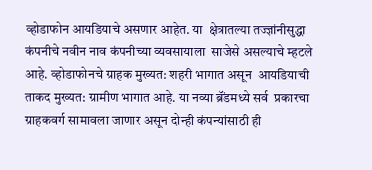व्होडाफोन आयडियाचे असणार आहेत. या  क्षेत्रातल्या तज्ज्ञांनीसुद्धा कंपनीचे नवीन नाव कंपनीच्या व्यवसायाला  साजेसे असल्याचे म्हटले आहे. व्होडाफोनचे ग्राहक मुख्यत: शहरी भागात असून  आयडियाची ताकद मुख्यत: ग्रामीण भागात आहे. या नव्या ब्रॅंडमध्ये सर्व  प्रकारचा ग्राहकवर्ग सामावला जाणार असून दोन्ही कंपन्यांसाठी ही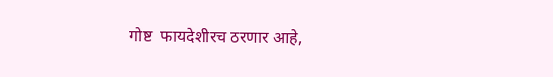गोष्ट  फायदेशीरच ठरणार आहे,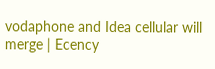vodaphone and Idea cellular will merge | Ecency